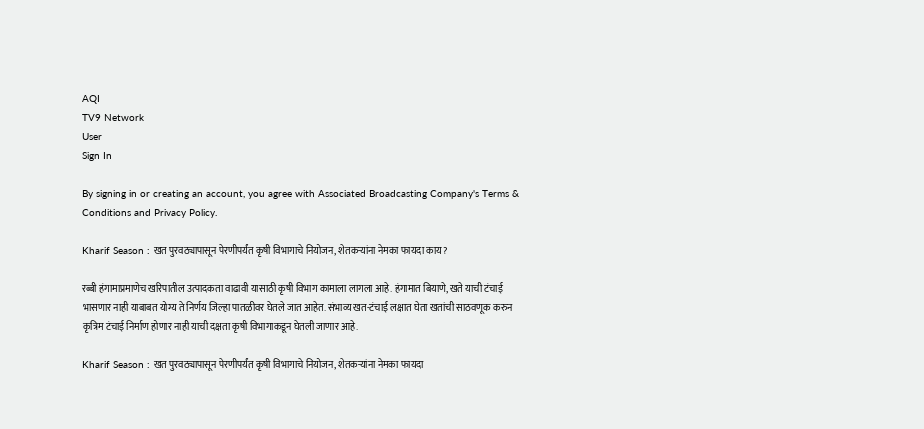AQI
TV9 Network
User
Sign In

By signing in or creating an account, you agree with Associated Broadcasting Company's Terms & Conditions and Privacy Policy.

Kharif Season : खत पुरवठ्यापासून पेरणीपर्यंत कृषी विभागाचे नियोजन, शेतकऱ्यांना नेमका फायदा काय?

रब्बी हंगामाप्रमाणेच खरिपातील उत्पादकता वाढावी यासाठी कृषी विभाग कामाला लागला आहे. हंगामात बियाणे, खते याची टंचाई भासणार नाही याबाबत योग्य ते निर्णय जिल्हा पातळीवर घेतले जात आहेत. संभाव्य खत-टंचाई लक्षात घेता खतांची साठवणूक करुन कृत्रिम टंचाई निर्माण होणार नाही याची दक्षता कृषी विभागाकडून घेतली जाणार आहे.

Kharif Season : खत पुरवठ्यापासून पेरणीपर्यंत कृषी विभागाचे नियोजन, शेतकऱ्यांना नेमका फायदा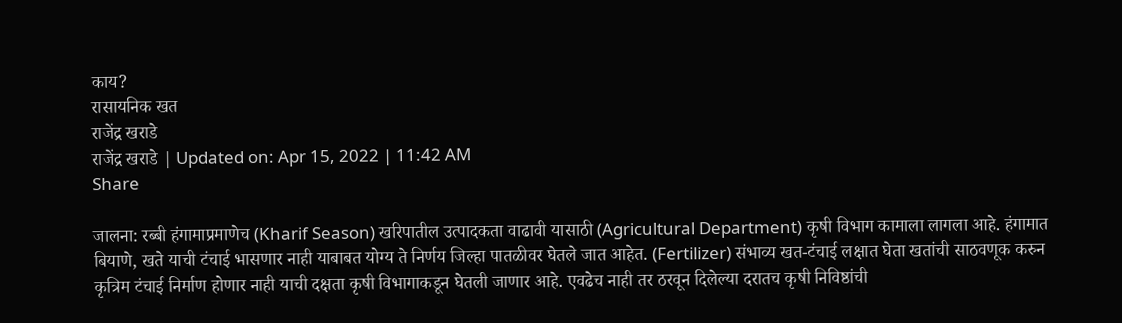काय?
रासायनिक खत
राजेंद्र खराडे
राजेंद्र खराडे | Updated on: Apr 15, 2022 | 11:42 AM
Share

जालना: रब्बी हंगामाप्रमाणेच (Kharif Season) खरिपातील उत्पादकता वाढावी यासाठी (Agricultural Department) कृषी विभाग कामाला लागला आहे. हंगामात बियाणे, खते याची टंचाई भासणार नाही याबाबत योग्य ते निर्णय जिल्हा पातळीवर घेतले जात आहेत. (Fertilizer) संभाव्य खत-टंचाई लक्षात घेता खतांची साठवणूक करुन कृत्रिम टंचाई निर्माण होणार नाही याची दक्षता कृषी विभागाकडून घेतली जाणार आहे. एवढेच नाही तर ठरवून दिलेल्या दरातच कृषी निविष्ठांची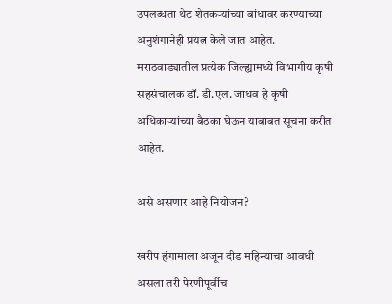उपलब्धता थेट शेतकऱ्यांच्या बांधावर करण्याच्या अनुशंगानेही प्रयत्न केले जात आहेत. मराठवाड्यातील प्रत्येक जिल्ह्यामध्ये विभागीय कृषी सहसंचालक डॉ. डी.एल. जाधव हे कृषी अधिकाऱ्यांच्या बैठका घेऊन याबाबत सूचना करीत आहेत.

असे असणार आहे नियोजन?

खरीप हंगामाला अजून दीड महिन्याचा आवधी असला तरी पेरणीपूर्वीच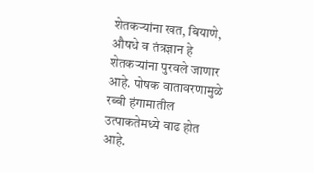शेतकऱ्यांना खत, बियाणे, औषधे व तंत्रज्ञान हे शेतकऱ्यांना पुरवले जाणार आहे. पोषक वातावरणामुळे रब्बी हंगामातील उत्पाकतेमध्ये वाढ होत आहे.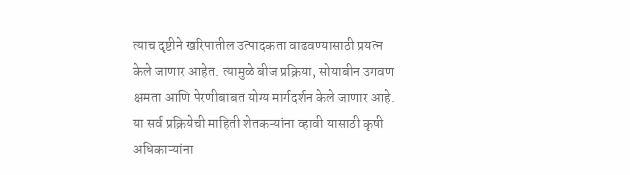त्याच दृष्टीने खरिपातील उत्पादकता वाढवण्यासाठी प्रयत्न केले जाणार आहेत. त्यामुळे बीज प्रक्रिया, सोयाबीन उगवण क्षमता आणि पेरणीबाबत योग्य मार्गदर्शन केले जाणार आहे. या सर्व प्रक्रियेची माहिती शेतकऱ्यांना व्हावी यासाठी कृषी अधिकाऱ्यांना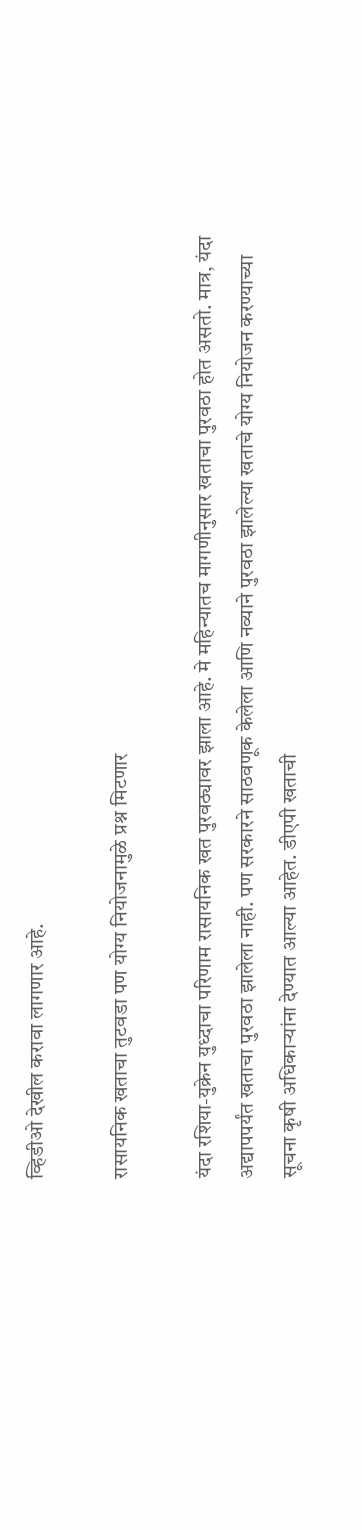व्हिडीओ देखील करावा लागणार आहे.

रासायनिक खताचा तुटवडा पण योग्य नियोजनामुळे प्रश्न मिटणार

यंदा रशिया-युक्रेन युध्दाचा परिणाम रासायनिक खत पुरवठ्यावर झाला आहे. मे महिन्यातच मागणीनुसार खताचा पुरवठा होत असतो. मात्र, यंदा अद्यापपर्यंत खताचा पुरवठा झालेला नाही. पण सरकारने साठवणूक केलेला आणि नव्याने पुरवठा झालेल्या खताचे योग्य नियोजन करण्याच्या सूचना कृषी अधिकाऱ्यांना देण्यात आल्या आहेत. डीएपी खताची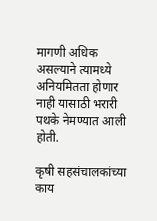मागणी अधिक असल्याने त्यामध्ये अनियमितता होणार नाही यासाठी भरारी पथके नेमण्यात आली होती.

कृषी सहसंचालकांच्या काय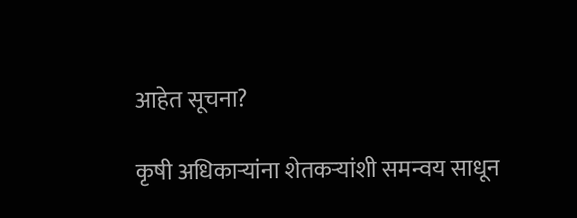आहेत सूचना?

कृषी अधिकाऱ्यांना शेतकऱ्यांशी समन्वय साधून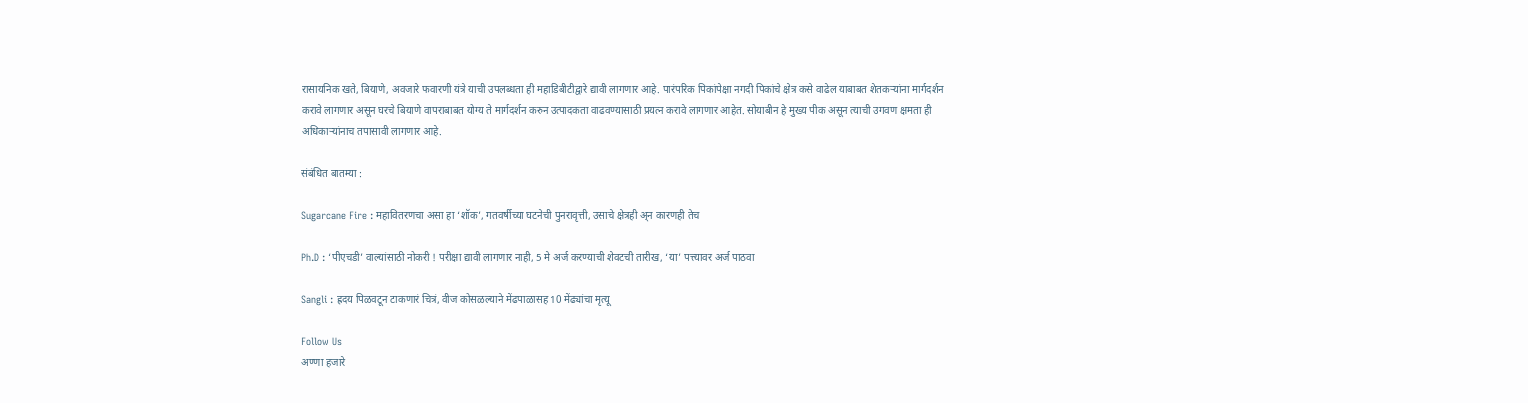रासायनिक खते, बियाणे, अवजारे फवारणी यंत्रे याची उपलब्धता ही महाडिबीटीद्वारे द्यावी लागणार आहे. पारंपरिक पिकांपेक्षा नगदी पिकांचे क्षेत्र कसे वाढेल याबाबत शेतकऱ्यांना मार्गदर्शन करावे लागणार असून घरचे बियाणे वापराबाबत योग्य ते मार्गदर्शन करुन उत्पादकता वाढवण्यासाठी प्रयत्न करावे लागणार आहेत. सोयाबीन हे मुख्य पीक असून त्याची उगवण क्षमता ही अधिकाऱ्यांनाच तपासावी लागणार आहे.

संबंधित बातम्या :

Sugarcane Fire : महावितरणचा असा हा ‘शॉक’, गतवर्षीच्या घटनेची पुनरावृत्ती, उसाचे क्षेत्रही अ्न कारणही तेच

Ph.D : ‘पीएचडी’ वाल्यांसाठी नोकरी ! परीक्षा द्यावी लागणार नाही, 5 मे अर्ज करण्याची शेवटची तारीख, ‘या’ पत्त्यावर अर्ज पाठवा

Sangli : ह्रदय पिळवटून टाकणारं चित्रं, वीज कोसळल्याने मेंढपाळासह 10 मेंढ्यांचा मृत्यू

Follow Us
अण्णा हजारे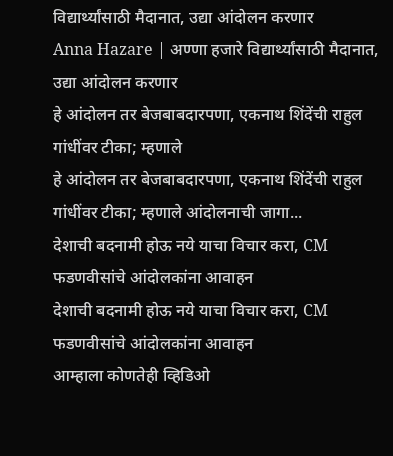विद्यार्थ्यांसाठी मैदानात, उद्या आंदोलन करणार
Anna Hazare | अण्णा हजारे विद्यार्थ्यांसाठी मैदानात, उद्या आंदोलन करणार
हे आंदोलन तर बेजबाबदारपणा, एकनाथ शिंदेंची राहुल गांधींवर टीका; म्हणाले
हे आंदोलन तर बेजबाबदारपणा, एकनाथ शिंदेंची राहुल गांधींवर टीका; म्हणाले आंदोलनाची जागा...
देशाची बदनामी होऊ नये याचा विचार करा, CM फडणवीसांचे आंदोलकांना आवाहन
देशाची बदनामी होऊ नये याचा विचार करा, CM फडणवीसांचे आंदोलकांना आवाहन
आम्हाला कोणतेही व्हिडिओ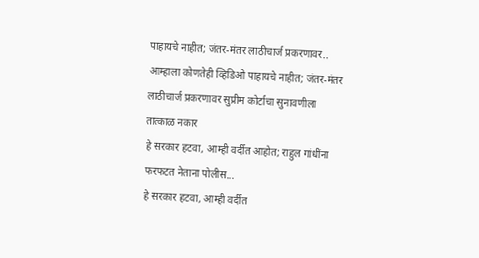पाहायचे नाहीत; जंतर-मंतर लाठीचार्ज प्रकरणावर..
आम्हाला कोणतेही व्हिडिओ पाहायचे नाहीत; जंतर-मंतर लाठीचार्ज प्रकरणावर सुप्रीम कोर्टाचा सुनावणीला तात्काळ नकार
हे सरकार हटवा, आम्ही वर्दीत आहोत; राहुल गांधींना फरफटत नेताना पोलीस...
हे सरकार हटवा, आम्ही वर्दीत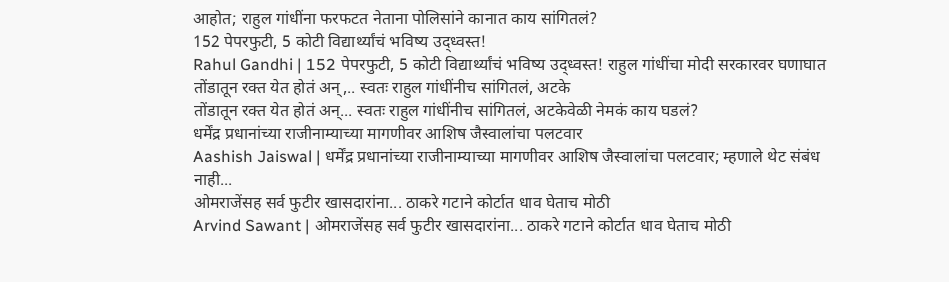आहोत; राहुल गांधींना फरफटत नेताना पोलिसांने कानात काय सांगितलं?
152 पेपरफुटी, 5 कोटी विद्यार्थ्यांचं भविष्य उद्ध्वस्त!
Rahul Gandhi | 152 पेपरफुटी, 5 कोटी विद्यार्थ्यांचं भविष्य उद्ध्वस्त! राहुल गांधींचा मोदी सरकारवर घणाघात
तोंडातून रक्त येत होतं अन्,.. स्वतः राहुल गांधींनीच सांगितलं, अटके
तोंडातून रक्त येत होतं अन्... स्वतः राहुल गांधींनीच सांगितलं, अटकेवेळी नेमकं काय घडलं?
धर्मेंद्र प्रधानांच्या राजीनाम्याच्या मागणीवर आशिष जैस्वालांचा पलटवार
Aashish Jaiswal | धर्मेंद्र प्रधानांच्या राजीनाम्याच्या मागणीवर आशिष जैस्वालांचा पलटवार; म्हणाले थेट संबंध नाही...
ओमराजेंसह सर्व फुटीर खासदारांना... ठाकरे गटाने कोर्टात धाव घेताच मोठी
Arvind Sawant | ओमराजेंसह सर्व फुटीर खासदारांना... ठाकरे गटाने कोर्टात धाव घेताच मोठी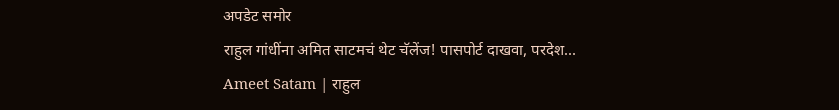अपडेट समोर
राहुल गांधींना अमित साटमचं थेट चॅलेंज! पासपोर्ट दाखवा, परदेश...
Ameet Satam | राहुल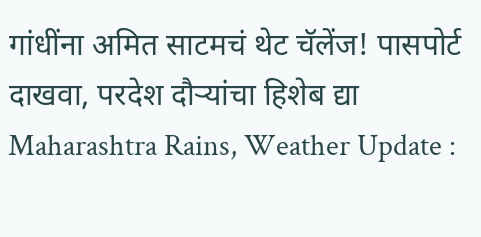गांधींना अमित साटमचं थेट चॅलेंज! पासपोर्ट दाखवा, परदेश दौऱ्यांचा हिशेब द्या
Maharashtra Rains, Weather Update :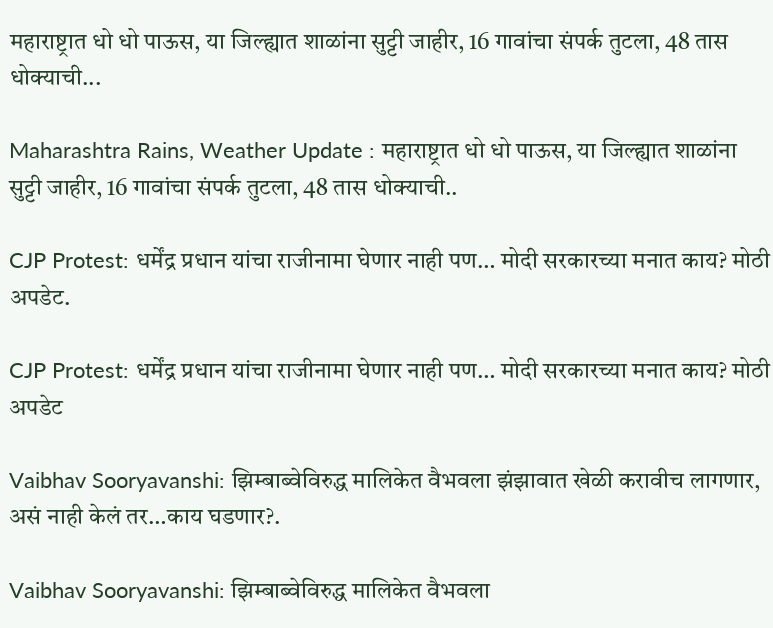महाराष्ट्रात धो धो पाऊस, या जिल्ह्यात शाळांना सुट्टी जाहीर, 16 गावांचा संपर्क तुटला, 48 तास धोक्याची...

Maharashtra Rains, Weather Update : महाराष्ट्रात धो धो पाऊस, या जिल्ह्यात शाळांना सुट्टी जाहीर, 16 गावांचा संपर्क तुटला, 48 तास धोक्याची..

CJP Protest: धर्मेंद्र प्रधान यांचा राजीनामा घेणार नाही पण… मोदी सरकारच्या मनात काय? मोठी अपडेट.

CJP Protest: धर्मेंद्र प्रधान यांचा राजीनामा घेणार नाही पण… मोदी सरकारच्या मनात काय? मोठी अपडेट

Vaibhav Sooryavanshi: झिम्बाब्वेविरुद्ध मालिकेत वैभवला झंझावात खेळी करावीच लागणार, असं नाही केलं तर…काय घडणार?.

Vaibhav Sooryavanshi: झिम्बाब्वेविरुद्ध मालिकेत वैभवला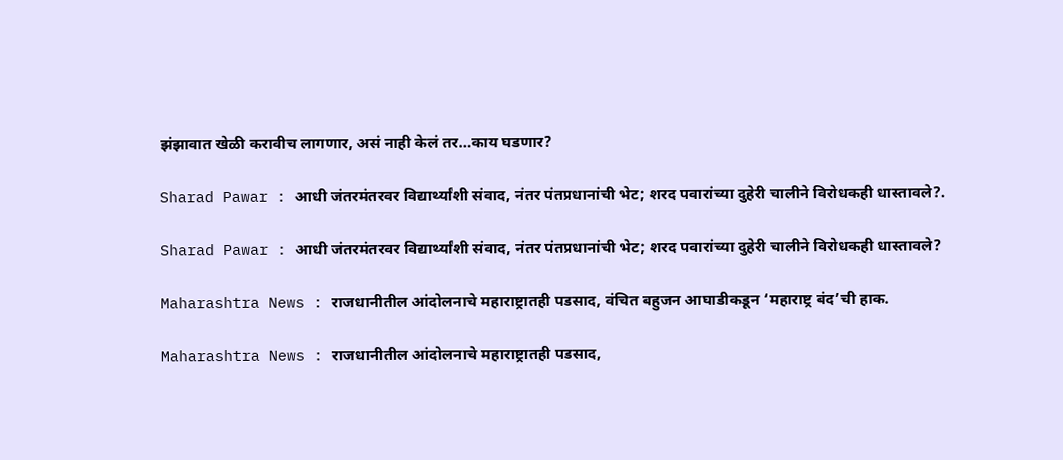झंझावात खेळी करावीच लागणार, असं नाही केलं तर…काय घडणार?

Sharad Pawar : आधी जंतरमंतरवर विद्यार्थ्यांशी संवाद, नंतर पंतप्रधानांची भेट; शरद पवारांच्या दुहेरी चालीने विरोधकही धास्तावले?.

Sharad Pawar : आधी जंतरमंतरवर विद्यार्थ्यांशी संवाद, नंतर पंतप्रधानांची भेट; शरद पवारांच्या दुहेरी चालीने विरोधकही धास्तावले?

Maharashtra News : राजधानीतील आंदोलनाचे महाराष्ट्रातही पडसाद, वंचित बहुजन आघाडीकडून ‘महाराष्ट्र बंद’ची हाक.

Maharashtra News : राजधानीतील आंदोलनाचे महाराष्ट्रातही पडसाद,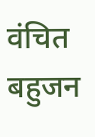वंचित बहुजन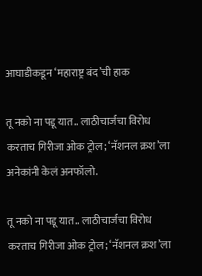आघाडीकडून ‘महाराष्ट्र बंद’ची हाक

तू नको ना पडू यात.. लाठीचार्जचा विरोध करताच गिरीजा ओक ट्रोल; ‘नॅशनल क्रश’ला अनेकांनी केलं अनफॉलो.

तू नको ना पडू यात.. लाठीचार्जचा विरोध करताच गिरीजा ओक ट्रोल; ‘नॅशनल क्रश’ला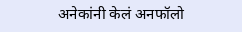अनेकांनी केलं अनफॉलो